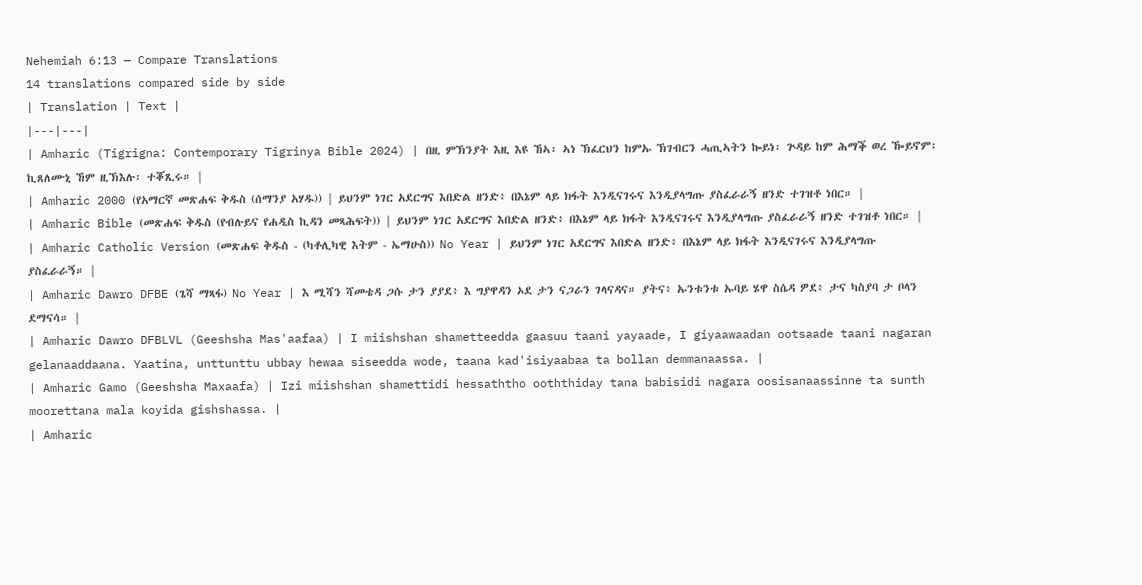Nehemiah 6:13 — Compare Translations
14 translations compared side by side
| Translation | Text |
|---|---|
| Amharic (Tigrigna: Contemporary Tigrinya Bible 2024) | በዚ ምኽንያት እዚ እዩ ኸኣ፡ ኣነ ኽፈርህን ከምኡ ኽገብርን ሓጢኣትን ኰይነ፡ ጕዳይ ከም ሕማቕ ወረ ዀይኖም፡ ኪጸለሙኒ ኸም ዚኽእሉ፡ ተቖጺሩ። |
| Amharic 2000 (የአማርኛ መጽሐፍ ቅዱስ (ሰማንያ አሃዱ)) | ይህንም ነገር አደርግና እበድል ዘንድ፥ በእኔም ላይ ክፋት እንዲናገሩና እንዲያላግጡ ያስፈራራኝ ዘንድ ተገዝቶ ነበር። |
| Amharic Bible (መጽሐፍ ቅዱስ (የብሉይና የሐዲስ ኪዳን መጻሕፍት)) | ይህንም ነገር አደርግና እበድል ዘንድ፥ በእኔም ላይ ክፋት እንዲናገሩና እንዲያላግጡ ያስፈራራኝ ዘንድ ተገዝቶ ነበር። |
| Amharic Catholic Version (መጽሐፍ ቅዱስ - (ካቶሊካዊ እትም - ኤማሁስ)) No Year | ይህንም ነገር አደርግና እበድል ዘንድ፥ በእኔም ላይ ክፋት እንዲናገሩና እንዲያላግጡ ያስፈራራኝ። |
| Amharic Dawro DFBE (ጌሻ ማጻፋ) No Year | እ ሚሻን ሻመቴዳ ጋሱ ታን ያያደ፥ እ ግያዋዳን ኦደ ታን ናጋራን ገላናዳና። ያትና፥ ኡንቱንቱ ኡባይ ሄዋ ስሴዳ ዎደ፥ ታና ካስያባ ታ ቦላን ደማናሳ። |
| Amharic Dawro DFBLVL (Geeshsha Mas'aafaa) | I miishshan shametteedda gaasuu taani yayaade, I giyaawaadan ootsaade taani nagaran gelanaaddaana. Yaatina, unttunttu ubbay hewaa siseedda wode, taana kad'isiyaabaa ta bollan demmanaassa. |
| Amharic Gamo (Geeshsha Maxaafa) | Izi miishshan shamettidi hessaththo ooththiday tana babisidi nagara oosisanaassinne ta sunth moorettana mala koyida gishshassa. |
| Amharic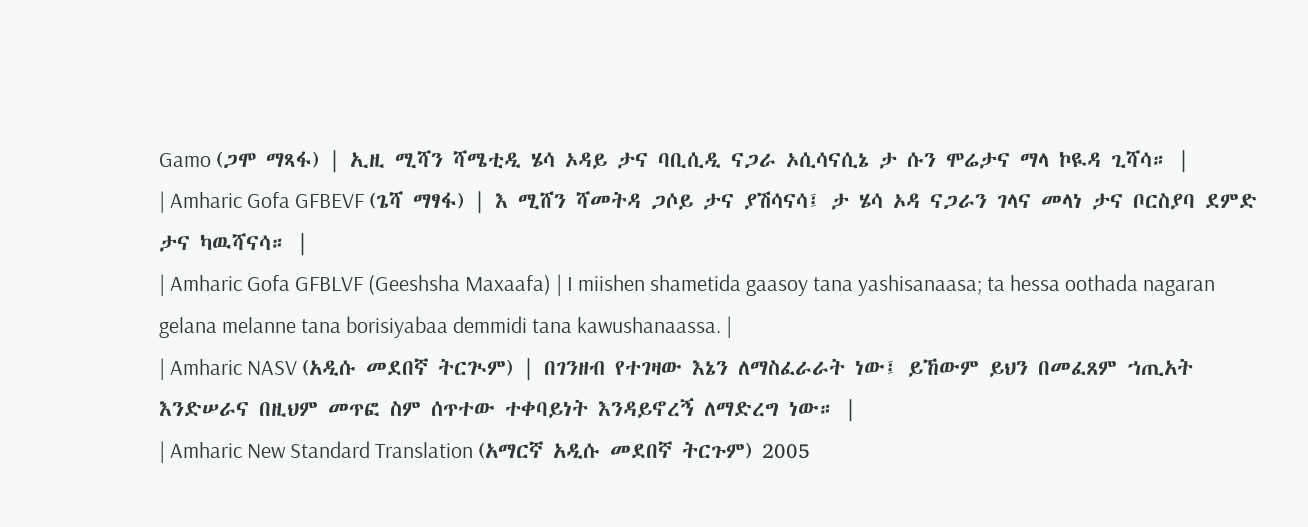Gamo (ጋሞ ማጻፋ) | ኢዚ ሚሻን ሻሜቲዲ ሄሳ ኦዳይ ታና ባቢሲዲ ናጋራ ኦሲሳናሲኔ ታ ሱን ሞሬታና ማላ ኮዪዳ ጊሻሳ። |
| Amharic Gofa GFBEVF (ጌሻ ማፃፋ) | እ ሚሸን ሻመትዳ ጋሶይ ታና ያሽሳናሳ፤ ታ ሄሳ ኦዳ ናጋራን ገላና መላነ ታና ቦርስያባ ደምድ ታና ካዉሻናሳ። |
| Amharic Gofa GFBLVF (Geeshsha Maxaafa) | I miishen shametida gaasoy tana yashisanaasa; ta hessa oothada nagaran gelana melanne tana borisiyabaa demmidi tana kawushanaassa. |
| Amharic NASV (አዲሱ መደበኛ ትርጒም) | በገንዘብ የተገዛው እኔን ለማስፈራራት ነው፤ ይኸውም ይህን በመፈጸም ኀጢአት እንድሠራና በዚህም መጥፎ ስም ሰጥተው ተቀባይነት እንዳይኖረኝ ለማድረግ ነው። |
| Amharic New Standard Translation (አማርኛ አዲሱ መደበኛ ትርጉም) 2005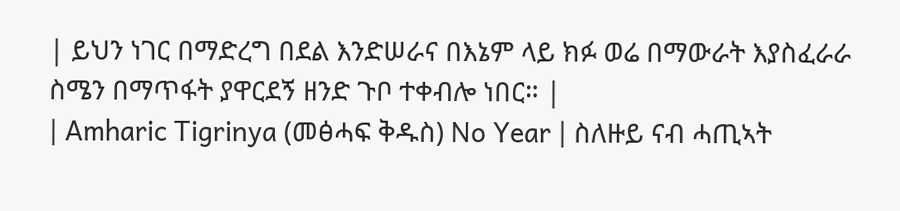| ይህን ነገር በማድረግ በደል እንድሠራና በእኔም ላይ ክፉ ወሬ በማውራት እያስፈራራ ስሜን በማጥፋት ያዋርደኝ ዘንድ ጉቦ ተቀብሎ ነበር። |
| Amharic Tigrinya (መፅሓፍ ቅዱስ) No Year | ስለዙይ ናብ ሓጢኣት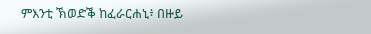ምእንቲ ኽወድቕ ከፈራርሐኒ፥ በዙይ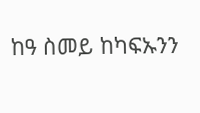ከዓ ስመይ ከካፍኡንን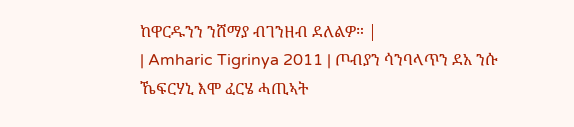ከዋርዱንን ንሸማያ ብገንዘብ ደለልዎ። |
| Amharic Tigrinya 2011 | ጦብያን ሳንባላጥን ደአ ንሱ ኼፍርሃኒ እሞ ፈርሄ ሓጢኣት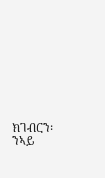ክገብርን፡ ንኣይ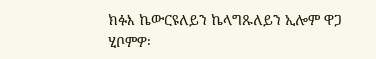ክፉእ ኬውርዩለይን ኬላግጹለይን ኢሎም ዋጋ ሂቦምዎ፡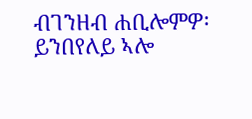ብገንዘብ ሐቢሎምዎ፡ ይንበየለይ ኣሎ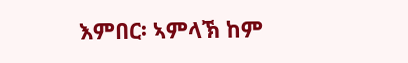እምበር፡ ኣምላኽ ከም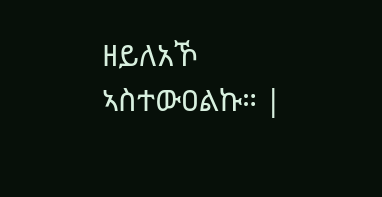ዘይለአኾ ኣስተውዐልኩ። |